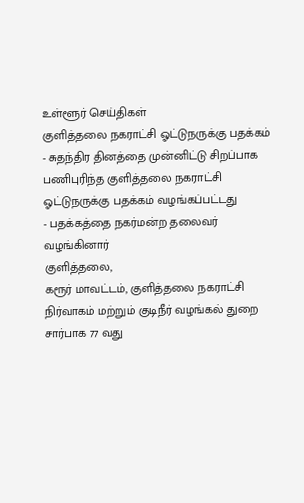உள்ளூர் செய்திகள்
குளித்தலை நகராட்சி ஓட்டுநருக்கு பதக்கம்
- சுதந்திர தினத்தை முன்னிட்டு சிறப்பாக பணிபுரிந்த குளித்தலை நகராட்சி ஓட்டுநருக்கு பதக்கம் வழங்கப்பட்டது
- பதக்கத்தை நகர்மன்ற தலைவர் வழங்கினார்
குளித்தலை,
கரூர் மாவட்டம், குளித்தலை நகராட்சி நிர்வாகம் மற்றும் குடிநீர் வழங்கல் துறை சார்பாக 77 வது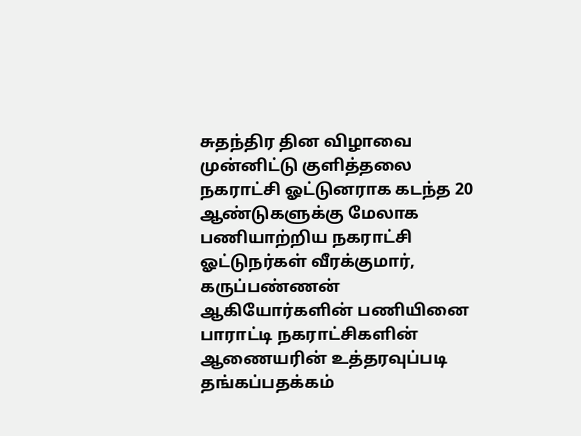சுதந்திர தின விழாவை முன்னிட்டு குளித்தலை நகராட்சி ஓட்டுனராக கடந்த 20 ஆண்டுகளுக்கு மேலாக பணியாற்றிய நகராட்சி ஓட்டுநர்கள் வீரக்குமார், கருப்பண்ணன் ஆகியோர்களின் பணியினை பாராட்டி நகராட்சிகளின் ஆணையரின் உத்தரவுப்படி தங்கப்பதக்கம்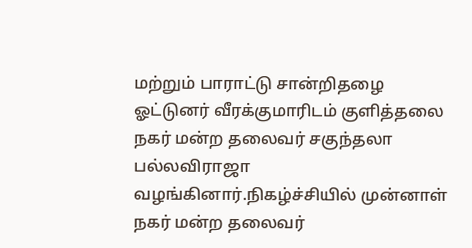மற்றும் பாராட்டு சான்றிதழை ஓட்டுனர் வீரக்குமாரிடம் குளித்தலை நகர் மன்ற தலைவர் சகுந்தலா பல்லவிராஜா வழங்கினார்.நிகழ்ச்சியில் முன்னாள் நகர் மன்ற தலைவர்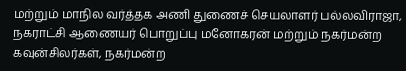மற்றும் மாநில வர்த்தக அணி துணைச் செயலாளர் பல்லவிராஜா, நகராட்சி ஆணையர் பொறுப்பு மனோகரன் மற்றும் நகர்மன்ற கவுன்சிலர்கள், நகர்மன்ற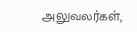அலுவலர்கள்,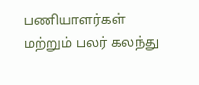பணியாளர்கள் மற்றும் பலர் கலந்து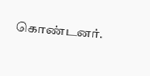கொண்டனர்.